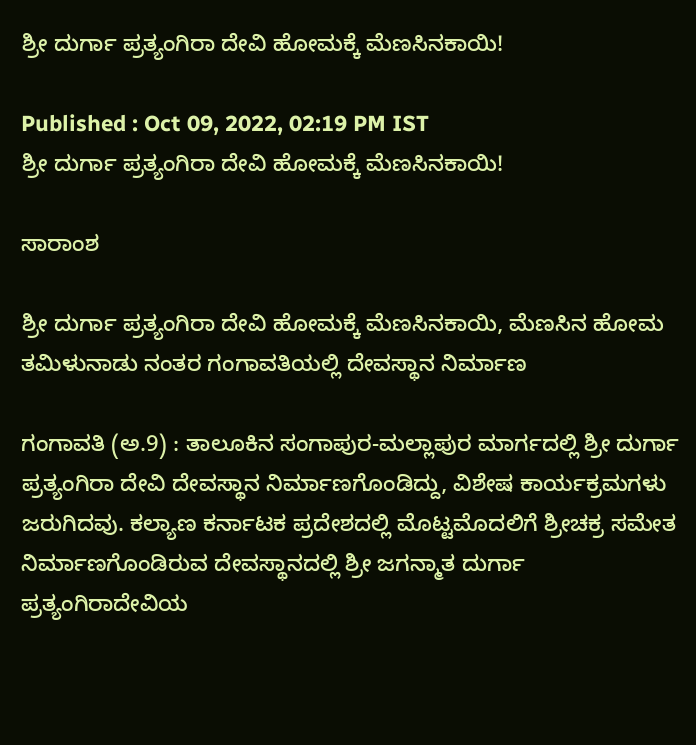ಶ್ರೀ ದುರ್ಗಾ ಪ್ರತ್ಯಂಗಿರಾ ದೇವಿ ಹೋಮಕ್ಕೆ ಮೆಣಸಿನಕಾಯಿ!

Published : Oct 09, 2022, 02:19 PM IST
ಶ್ರೀ ದುರ್ಗಾ ಪ್ರತ್ಯಂಗಿರಾ ದೇವಿ ಹೋಮಕ್ಕೆ ಮೆಣಸಿನಕಾಯಿ!

ಸಾರಾಂಶ

ಶ್ರೀ ದುರ್ಗಾ ಪ್ರತ್ಯಂಗಿರಾ ದೇವಿ ಹೋಮಕ್ಕೆ ಮೆಣಸಿನಕಾಯಿ, ಮೆಣಸಿನ ಹೋಮ ತಮಿಳುನಾಡು ನಂತರ ಗಂಗಾವತಿಯಲ್ಲಿ ದೇವಸ್ಥಾನ ನಿರ್ಮಾಣ

ಗಂಗಾವತಿ (ಅ.9) : ತಾಲೂಕಿನ ಸಂಗಾಪುರ-ಮಲ್ಲಾಪುರ ಮಾರ್ಗದಲ್ಲಿ ಶ್ರೀ ದುರ್ಗಾ ಪ್ರತ್ಯಂಗಿರಾ ದೇವಿ ದೇವಸ್ಥಾನ ನಿರ್ಮಾಣಗೊಂಡಿದ್ದು, ವಿಶೇಷ ಕಾರ್ಯಕ್ರಮಗಳು ಜರುಗಿದವು. ಕಲ್ಯಾಣ ಕರ್ನಾಟಕ ಪ್ರದೇಶದಲ್ಲಿ ಮೊಟ್ಟಮೊದಲಿಗೆ ಶ್ರೀಚಕ್ರ ಸಮೇತ ನಿರ್ಮಾಣಗೊಂಡಿರುವ ದೇವಸ್ಥಾನದಲ್ಲಿ ಶ್ರೀ ಜಗನ್ಮಾತ ದುರ್ಗಾ ಪ್ರತ್ಯಂಗಿರಾದೇವಿಯ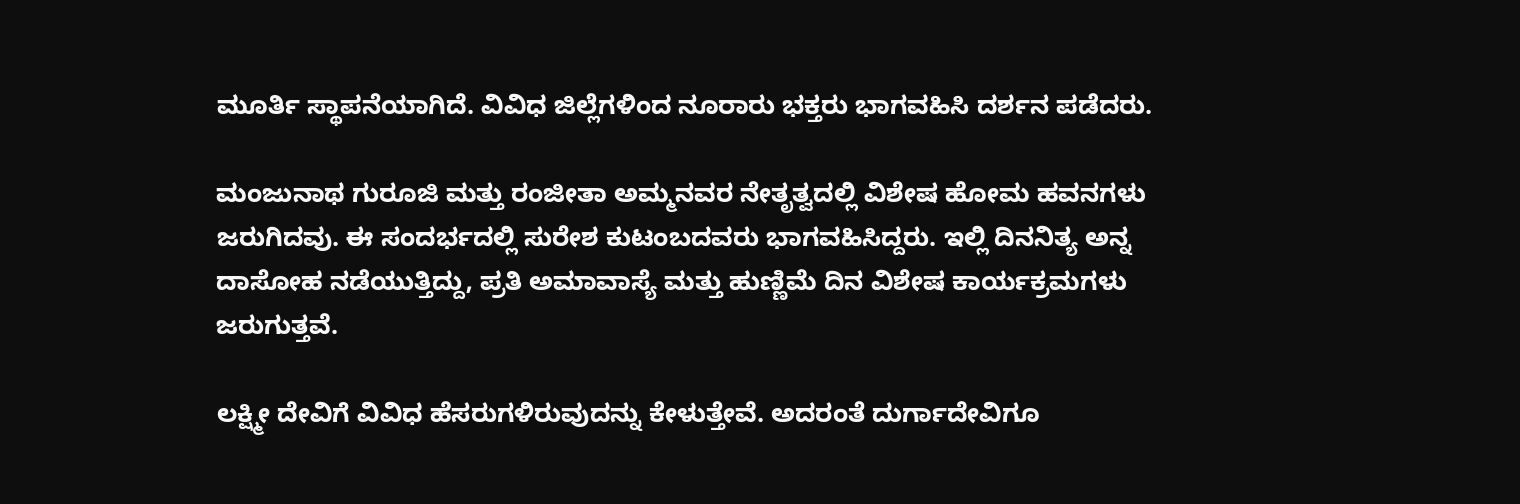ಮೂರ್ತಿ ಸ್ಥಾಪನೆಯಾಗಿದೆ. ವಿವಿಧ ಜಿಲ್ಲೆಗಳಿಂದ ನೂರಾರು ಭಕ್ತರು ಭಾಗವಹಿಸಿ ದರ್ಶನ ಪಡೆದರು.

ಮಂಜುನಾಥ ಗುರೂಜಿ ಮತ್ತು ರಂಜೀತಾ ಅಮ್ಮನವರ ನೇತೃತ್ವದಲ್ಲಿ ವಿಶೇಷ ಹೋಮ ಹವನಗಳು ಜರುಗಿದವು. ಈ ಸಂದರ್ಭದಲ್ಲಿ ಸುರೇಶ ಕುಟಂಬದವರು ಭಾಗವಹಿಸಿದ್ದರು. ಇಲ್ಲಿ ದಿನನಿತ್ಯ ಅನ್ನ ದಾಸೋಹ ನಡೆಯುತ್ತಿದ್ದು, ಪ್ರತಿ ಅಮಾವಾಸ್ಯೆ ಮತ್ತು ಹುಣ್ಣಿಮೆ ದಿನ ವಿಶೇಷ ಕಾರ್ಯಕ್ರಮಗಳು ಜರುಗುತ್ತವೆ.

ಲಕ್ಷ್ಮೀ ದೇವಿಗೆ ವಿವಿಧ ಹೆಸರುಗಳಿರುವುದನ್ನು ಕೇಳುತ್ತೇವೆ. ಅದರಂತೆ ದುರ್ಗಾದೇವಿಗೂ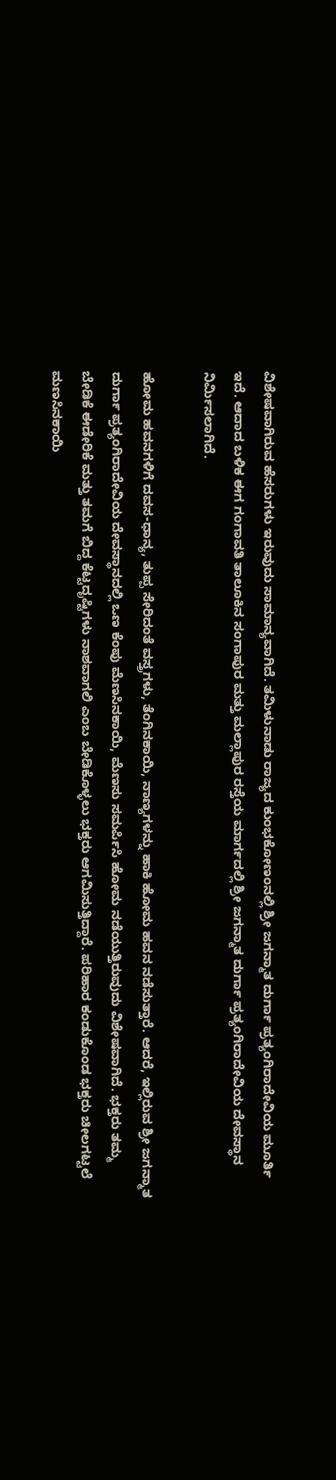ವಿಶೇಷವಾಗಿರುವ ಹೆಸರುಗಳು ಇರುವುದು ಸಾಮಾನ್ಯವಾಗಿದೆ. ತಮಿಳುನಾಡು ರಾಜ್ಯದ ಕುಂಭಕೋಣಂನಲ್ಲಿ ಶ್ರೀ ಜಗನ್ಮಾತ ದುರ್ಗಾ ಪ್ರತ್ಯಂಗಿರಾದೇವಿಯ ಮೂರ್ತಿ ಇದೆ. ಆದಾದ ಬಳಿಕ ಈಗ ಗಂಗಾವತಿ ತಾಲೂಕಿನ ಸಂಗಾಪುರ ಮತ್ತು ಮಲ್ಲಾಪುರ ರಸ್ತೆಯ ಮಾರ್ಗದಲ್ಲಿ ಶ್ರೀ ಜಗನ್ಮಾತ ದುರ್ಗಾ ಪ್ರತ್ಯಂಗಿರಾದೇವಿಯ ದೇವಸ್ಥಾನ ನಿರ್ಮಿಸಲಾಗಿದೆ.

ಹೋಮ ಹವನಗಳಿಗೆ ದವಸ-ಧಾನ್ಯ, ತುಪ್ಪ ಸೇರಿದಂತೆ ವಸ್ತ್ರಗಳು, ತೆಂಗಿನಕಾಯಿ, ನಾಣ್ಯಗಳನ್ನು ಹಾಕಿ ಹೋಮ ಹವನ ನಡೆಸುತ್ತಾರೆ. ಆದರೆ, ಇಲ್ಲಿರುವ ಶ್ರೀ ಜಗನ್ಮಾತ ದುರ್ಗಾ ಪ್ರತ್ಯಂಗಿರಾದೇವಿಯ ದೇವಸ್ಥಾನದಲ್ಲಿ ಒಣ ಕೆಂಪು ಮೆಣಸಿನಕಾಯಿ, ಮೆಣಸು ಸಮರ್ಪಿಸಿ ಹೋಮ ನಡೆಯುತ್ತಿರುವುದು ವಿಶೇಷವಾಗಿದೆ. ಭಕ್ತರು ತಮ್ಮ ಬೇಡಿಕೆ ಈಡೇರಿಕೆ ಮತ್ತು ತಮಗೆ ಬಿದ್ದ ಕೆಟ್ಟದೃಷ್ಟಿಗಳು ನಾಶವಾಗಲಿ ಎಂಬ ಬೇಡಿಕೊಳ್ಳಲು ಭಕ್ತರು ಆಗಮಿಸುತ್ತಿದ್ದಾರೆ. ಪರಿಹಾರ ಕಂಡುಕೊಂಡ ಭಕ್ತರು ಚೀಲಗಟ್ಟಲೆ ಮಣಸಿನಕಾಯಿ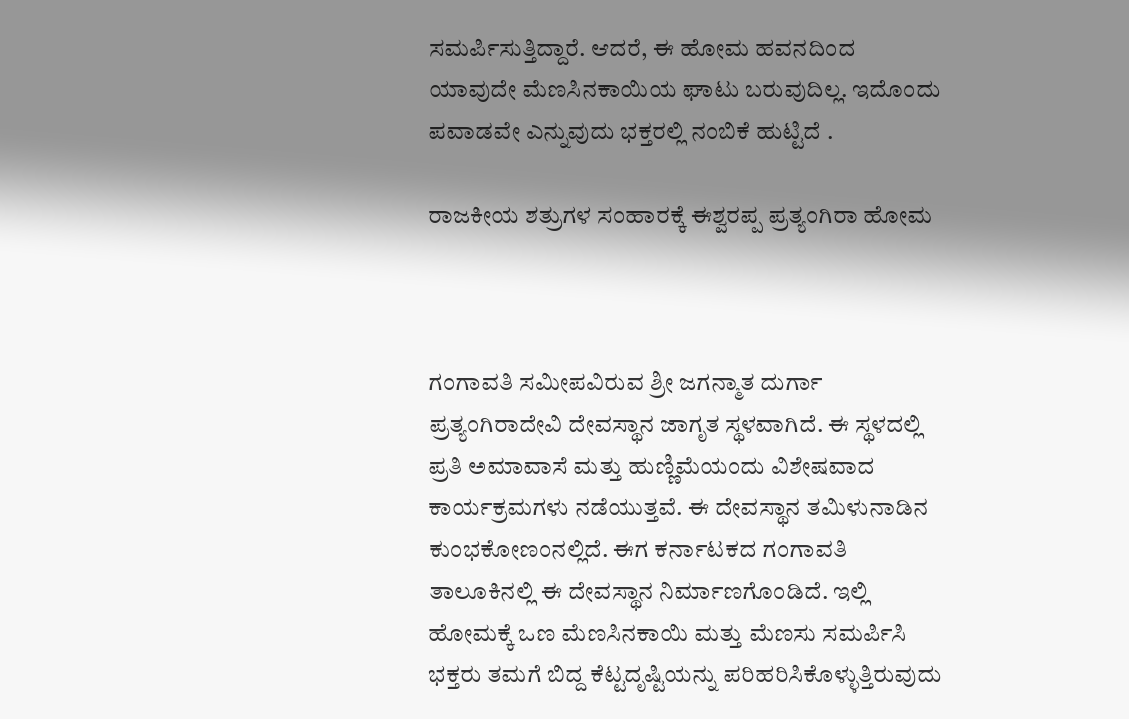ಸಮರ್ಪಿಸುತ್ತಿದ್ದಾರೆ. ಆದರೆ, ಈ ಹೋಮ ಹವನದಿಂದ ಯಾವುದೇ ಮೆಣಸಿನಕಾಯಿಯ ಘಾಟು ಬರುವುದಿಲ್ಲ. ಇದೊಂದು ಪವಾಡವೇ ಎನ್ನುವುದು ಭಕ್ತರಲ್ಲಿ ನಂಬಿಕೆ ಹುಟ್ಟಿದೆ .

ರಾಜಕೀಯ ಶತ್ರುಗಳ ಸಂಹಾರಕ್ಕೆ ಈಶ್ವರಪ್ಪ ಪ್ರತ್ಯಂಗಿರಾ ಹೋಮ



ಗಂಗಾವತಿ ಸಮೀಪವಿರುವ ಶ್ರೀ ಜಗನ್ಮಾತ ದುರ್ಗಾ ಪ್ರತ್ಯಂಗಿರಾದೇವಿ ದೇವಸ್ಥಾನ ಜಾಗೃತ ಸ್ಥಳವಾಗಿದೆ. ಈ ಸ್ಥಳದಲ್ಲಿ ಪ್ರತಿ ಅಮಾವಾಸೆ ಮತ್ತು ಹುಣ್ಣಿಮೆಯಂದು ವಿಶೇಷವಾದ ಕಾರ್ಯಕ್ರಮಗಳು ನಡೆಯುತ್ತವೆ. ಈ ದೇವಸ್ಥಾನ ತಮಿಳುನಾಡಿನ ಕುಂಭಕೋಣಂನಲ್ಲಿದೆ. ಈಗ ಕರ್ನಾಟಕದ ಗಂಗಾವತಿ ತಾಲೂಕಿನಲ್ಲಿ ಈ ದೇವಸ್ಥಾನ ನಿರ್ಮಾಣಗೊಂಡಿದೆ. ಇಲ್ಲಿ ಹೋಮಕ್ಕೆ ಒಣ ಮೆಣಸಿನಕಾಯಿ ಮತ್ತು ಮೆಣಸು ಸಮರ್ಪಿಸಿ ಭಕ್ತರು ತಮಗೆ ಬಿದ್ದ ಕೆಟ್ಟದೃಷ್ಟಿಯನ್ನು ಪರಿಹರಿಸಿಕೊಳ್ಳುತ್ತಿರುವುದು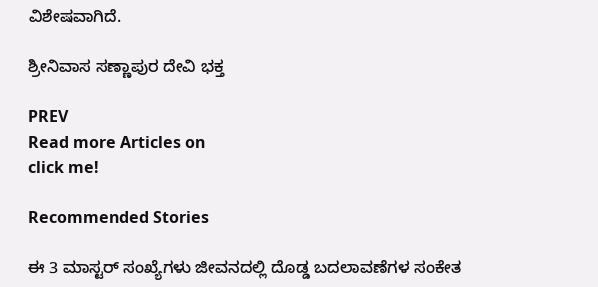ವಿಶೇಷವಾಗಿದೆ.

ಶ್ರೀನಿವಾಸ ಸಣ್ಣಾಪುರ ದೇವಿ ಭಕ್ತ

PREV
Read more Articles on
click me!

Recommended Stories

ಈ 3 ಮಾಸ್ಟರ್ ಸಂಖ್ಯೆಗಳು ಜೀವನದಲ್ಲಿ ದೊಡ್ಡ ಬದಲಾವಣೆಗಳ ಸಂಕೇತ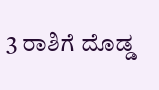3 ರಾಶಿಗೆ ದೊಡ್ಡ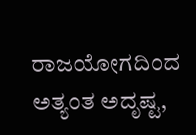ರಾಜಯೋಗದಿಂದ ಅತ್ಯಂತ ಅದೃಷ್ಟ,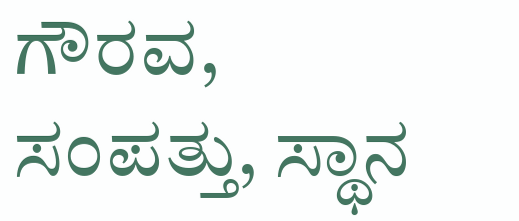ಗೌರವ, ಸಂಪತ್ತು, ಸ್ಥಾನ